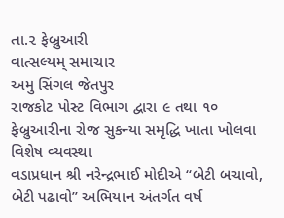તા.૨ ફેબ્રુઆરી
વાત્સલ્યમ્ સમાચાર
અમુ સિંગલ જેતપુર
રાજકોટ પોસ્ટ વિભાગ દ્વારા ૯ તથા ૧૦ ફેબ્રુઆરીના રોજ સુકન્યા સમૃદ્ધિ ખાતા ખોલવા વિશેષ વ્યવસ્થા
વડાપ્રધાન શ્રી નરેન્દ્રભાઈ મોદીએ ‘‘બેટી બચાવો, બેટી પઢાવો’’ અભિયાન અંતર્ગત વર્ષ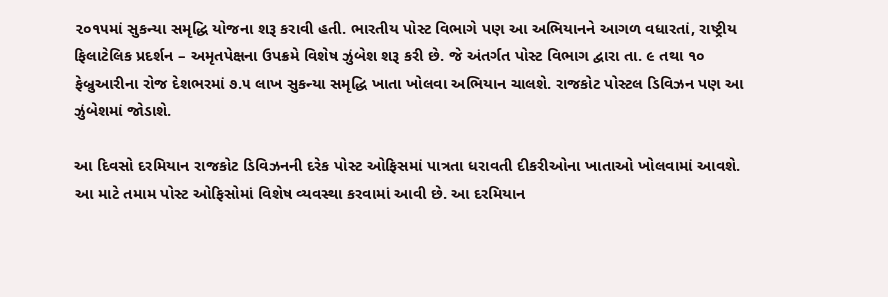૨૦૧૫માં સુકન્યા સમૃદ્ધિ યોજના શરૂ કરાવી હતી. ભારતીય પોસ્ટ વિભાગે પણ આ અભિયાનને આગળ વધારતાં, રાષ્ટ્રીય ફિલાટેલિક પ્રદર્શન – અમૃતપેક્ષના ઉપક્રમે વિશેષ ઝુંબેશ શરૂ કરી છે. જે અંતર્ગત પોસ્ટ વિભાગ દ્વારા તા. ૯ તથા ૧૦ ફેબ્રુઆરીના રોજ દેશભરમાં ૭.૫ લાખ સુકન્યા સમૃદ્ધિ ખાતા ખોલવા અભિયાન ચાલશે. રાજકોટ પોસ્ટલ ડિવિઝન પણ આ ઝુંબેશમાં જોડાશે.

આ દિવસો દરમિયાન રાજકોટ ડિવિઝનની દરેક પોસ્ટ ઓફિસમાં પાત્રતા ધરાવતી દીકરીઓના ખાતાઓ ખોલવામાં આવશે. આ માટે તમામ પોસ્ટ ઓફિસોમાં વિશેષ વ્યવસ્થા કરવામાં આવી છે. આ દરમિયાન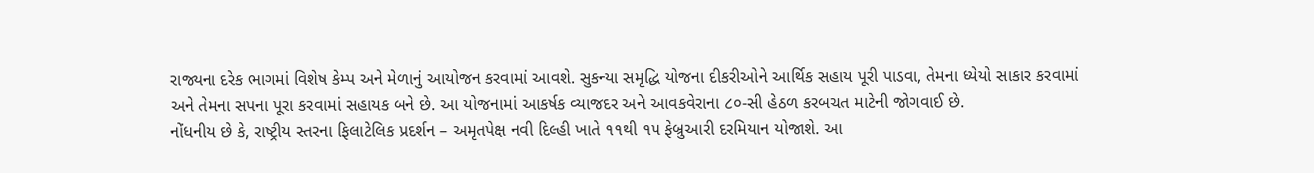રાજ્યના દરેક ભાગમાં વિશેષ કેમ્પ અને મેળાનું આયોજન કરવામાં આવશે. સુકન્યા સમૃદ્ધિ યોજના દીકરીઓને આર્થિક સહાય પૂરી પાડવા, તેમના ધ્યેયો સાકાર કરવામાં અને તેમના સપના પૂરા કરવામાં સહાયક બને છે. આ યોજનામાં આકર્ષક વ્યાજદર અને આવકવેરાના ૮૦-સી હેઠળ કરબચત માટેની જોગવાઈ છે.
નોંધનીય છે કે, રાષ્ટ્રીય સ્તરના ફિલાટેલિક પ્રદર્શન – અમૃતપેક્ષ નવી દિલ્હી ખાતે ૧૧થી ૧૫ ફેબ્રુઆરી દરમિયાન યોજાશે. આ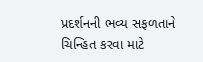પ્રદર્શનની ભવ્ય સફળતાને ચિન્હિત કરવા માટે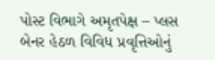પોસ્ટ વિભાગે અમૃતપેક્ષ – પ્લસ બેનર હેઠળ વિવિધ પ્રવૃત્તિઓનું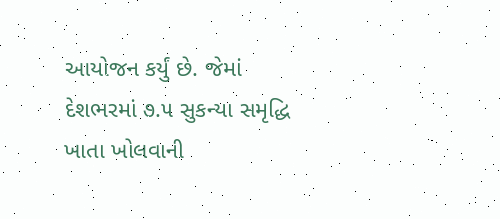આયોજન કર્યું છે. જેમાં દેશભરમાં ૭.૫ સુકન્યા સમૃદ્ધિ ખાતા ખોલવાની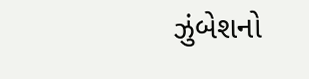ઝુંબેશનો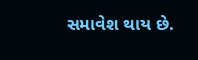સમાવેશ થાય છે.